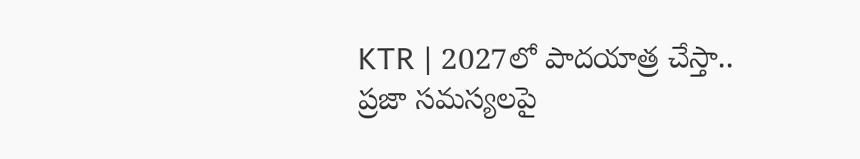KTR | 2027లో పాదయాత్ర చేస్తా.. ప్రజా సమస్యలపై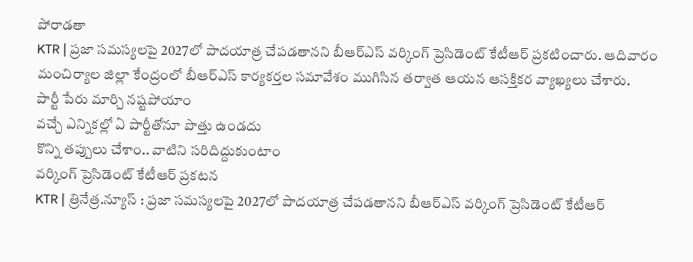పోరాడతా
KTR | ప్రజా సమస్యలపై 2027లో పాదయాత్ర చేపడతానని బీఆర్ఎస్ వర్కింగ్ ప్రెసిడెంట్ కేటీఆర్ ప్రకటించారు. ఆదివారం మంచిర్యాల జిల్లా కేంద్రంలో బీఆర్ఎస్ కార్యకర్తల సమావేశం ముగిసిన తర్వాత ఆయన ఆసక్తికర వ్యాఖ్యలు చేశారు.
పార్టీ పేరు మార్చి నష్టపోయాం
వచ్చే ఎన్నికల్లో ఏ పార్టీతోనూ పొత్తు ఉండదు
కొన్ని తప్పులు చేశాం.. వాటిని సరిదిద్దుకుంటాం
వర్కింగ్ ప్రెసిడెంట్ కేటీఆర్ ప్రకటన
KTR | త్రినేత్ర.న్యూస్ : ప్రజా సమస్యలపై 2027లో పాదయాత్ర చేపడతానని బీఆర్ఎస్ వర్కింగ్ ప్రెసిడెంట్ కేటీఆర్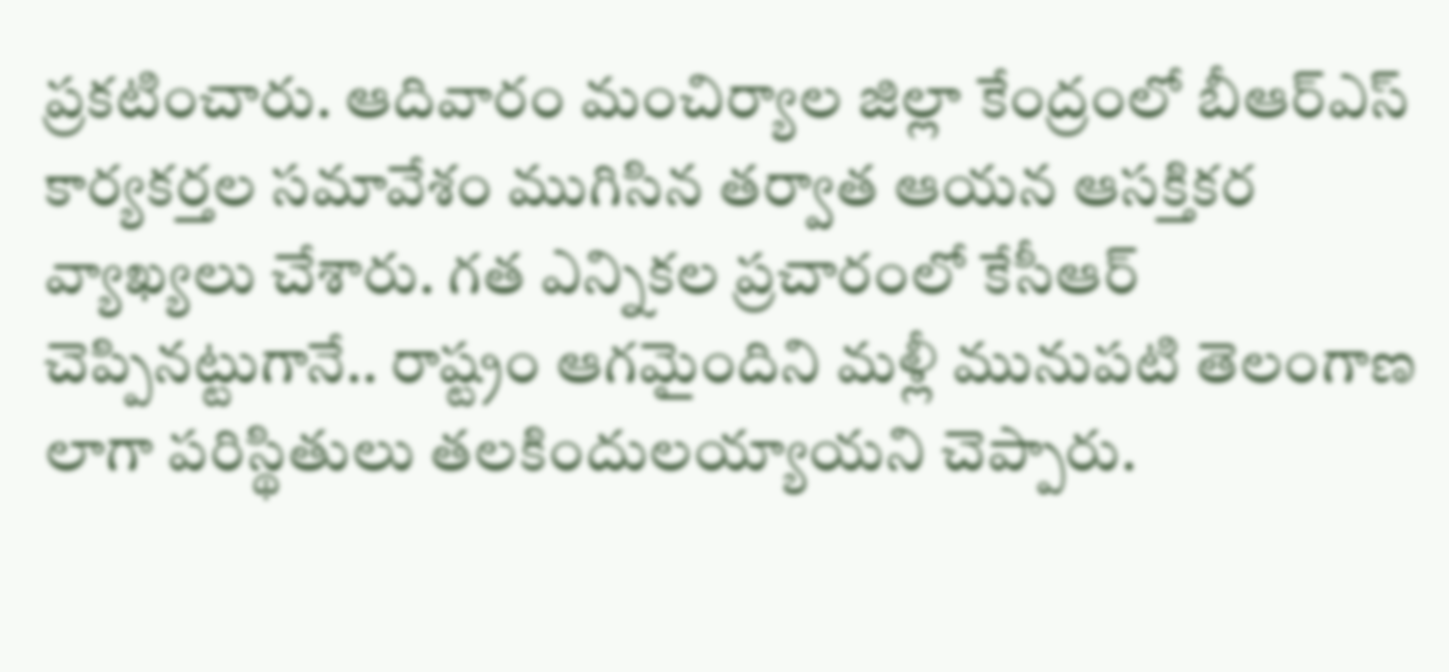ప్రకటించారు. ఆదివారం మంచిర్యాల జిల్లా కేంద్రంలో బీఆర్ఎస్ కార్యకర్తల సమావేశం ముగిసిన తర్వాత ఆయన ఆసక్తికర వ్యాఖ్యలు చేశారు. గత ఎన్నికల ప్రచారంలో కేసీఆర్ చెప్పినట్టుగానే.. రాష్ట్రం ఆగమైందిని మళ్లీ మునుపటి తెలంగాణ లాగా పరిస్థితులు తలకిందులయ్యాయని చెప్పారు.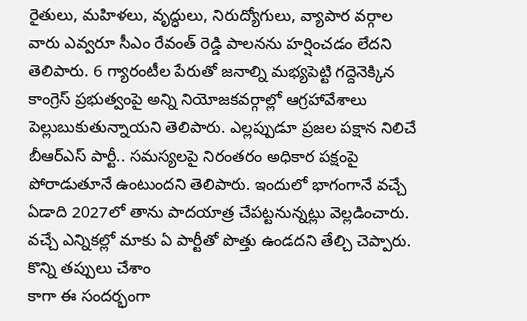రైతులు, మహిళలు, వృద్ధులు, నిరుద్యోగులు, వ్యాపార వర్గాల వారు ఎవ్వరూ సీఎం రేవంత్ రెడ్డి పాలనను హర్షించడం లేదని తెలిపారు. 6 గ్యారంటీల పేరుతో జనాల్ని మభ్యపెట్టి గద్దెనెక్కిన కాంగ్రెస్ ప్రభుత్వంపై అన్ని నియోజకవర్గాల్లో ఆగ్రహావేశాలు పెల్లుబుకుతున్నాయని తెలిపారు. ఎల్లప్పుడూ ప్రజల పక్షాన నిలిచే బీఆర్ఎస్ పార్టీ.. సమస్యలపై నిరంతరం అధికార పక్షంపై పోరాడుతూనే ఉంటుందని తెలిపారు. ఇందులో భాగంగానే వచ్చే ఏడాది 2027లో తాను పాదయాత్ర చేపట్టనున్నట్లు వెల్లడించారు. వచ్చే ఎన్నికల్లో మాకు ఏ పార్టీతో పొత్తు ఉండదని తేల్చి చెప్పారు.
కొన్ని తప్పులు చేశాం
కాగా ఈ సందర్భంగా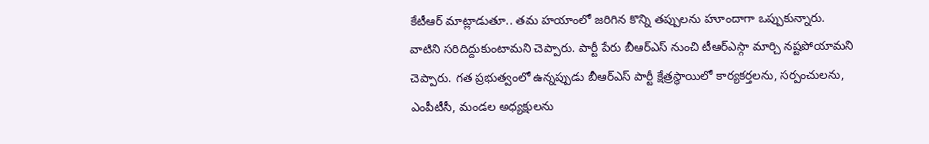కేటీఆర్ మాట్లాడుతూ.. తమ హయాంలో జరిగిన కొన్ని తప్పులను హూందాగా ఒప్పుకున్నారు. వాటిని సరిదిద్దుకుంటామని చెప్పారు. పార్టీ పేరు బీఆర్ఎస్ నుంచి టీఆర్ఎస్గా మార్చి నష్టపోయామని చెప్పారు. గత ప్రభుత్వంలో ఉన్నప్పుడు బీఆర్ఎస్ పార్టీ క్షేత్రస్థాయిలో కార్యకర్తలను, సర్పంచులను, ఎంపీటీసీ, మండల అధ్యక్షులను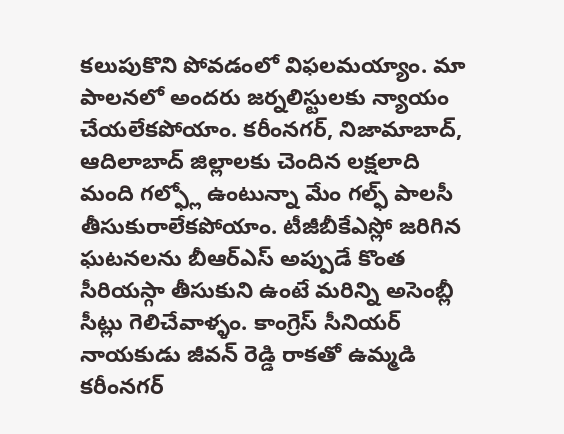కలుపుకొని పోవడంలో విఫలమయ్యాం. మా పాలనలో అందరు జర్నలిస్టులకు న్యాయం చేయలేకపోయాం. కరీంనగర్, నిజామాబాద్, ఆదిలాబాద్ జిల్లాలకు చెందిన లక్షలాది మంది గల్ఫ్లో ఉంటున్నా మేం గల్ఫ్ పాలసీ తీసుకురాలేకపోయాం. టీజీబీకేఎస్లో జరిగిన ఘటనలను బీఆర్ఎస్ అప్పుడే కొంత సీరియస్గా తీసుకుని ఉంటే మరిన్ని అసెంబ్లీ సీట్లు గెలిచేవాళ్ళం. కాంగ్రెస్ సీనియర్ నాయకుడు జీవన్ రెడ్డి రాకతో ఉమ్మడి కరీంనగర్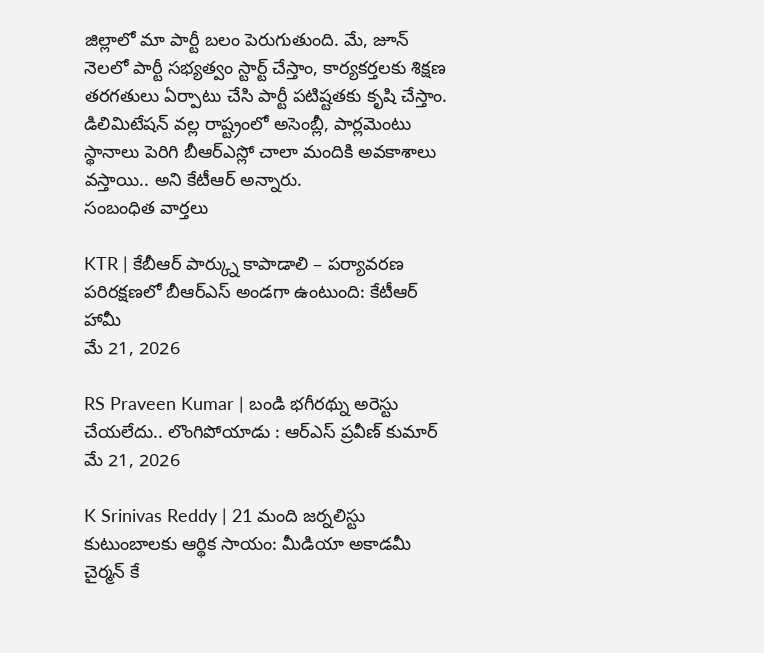జిల్లాలో మా పార్టీ బలం పెరుగుతుంది. మే, జూన్ నెలలో పార్టీ సభ్యత్వం స్టార్ట్ చేస్తాం, కార్యకర్తలకు శిక్షణ తరగతులు ఏర్పాటు చేసి పార్టీ పటిష్టతకు కృషి చేస్తాం. డిలిమిటేషన్ వల్ల రాష్ట్రంలో అసెంబ్లీ, పార్లమెంటు స్థానాలు పెరిగి బీఆర్ఎస్లో చాలా మందికి అవకాశాలు వస్తాయి.. అని కేటీఆర్ అన్నారు.
సంబంధిత వార్తలు

KTR | కేబీఆర్ పార్క్ను కాపాడాలి – పర్యావరణ పరిరక్షణలో బీఆర్ఎస్ అండగా ఉంటుంది: కేటీఆర్ హామీ
మే 21, 2026

RS Praveen Kumar | బండి భగీరథ్ను అరెస్టు చేయలేదు.. లొంగిపోయాడు : ఆర్ఎస్ ప్రవీణ్ కుమార్
మే 21, 2026

K Srinivas Reddy | 21 మంది జర్నలిస్టు కుటుంబాలకు ఆర్థిక సాయం: మీడియా అకాడమీ చైర్మన్ కే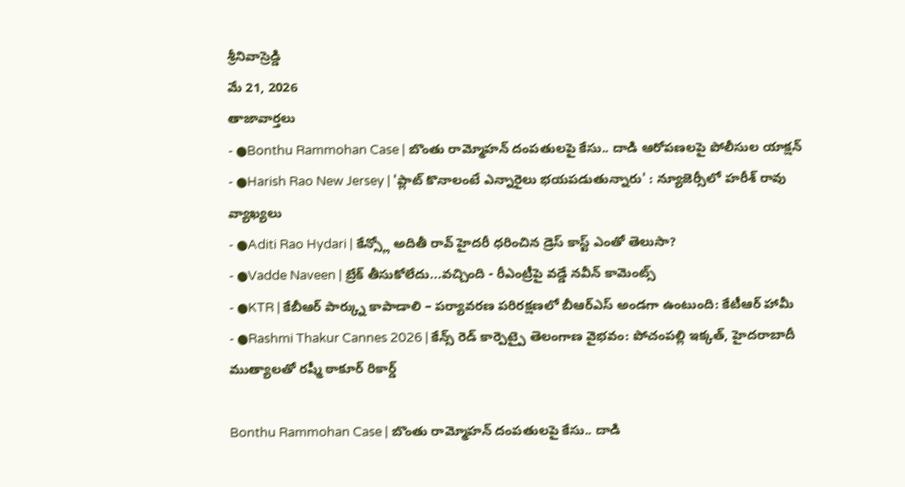శ్రీనివాస్రెడ్డి
మే 21, 2026
తాజావార్తలు
- ●Bonthu Rammohan Case | బొంతు రామ్మోహన్ దంపతులపై కేసు.. దాడి ఆరోపణలపై పోలీసుల యాక్షన్
- ●Harish Rao New Jersey | 'ప్లాట్ కొనాలంటే ఎన్నారైలు భయపడుతున్నారు' : న్యూజెర్సీలో హరీశ్ రావు వ్యాఖ్యలు
- ●Aditi Rao Hydari | కేన్స్లో అదితీ రావ్ హైదరీ ధరించిన డ్రెస్ కాస్ట్ ఎంతో తెలుసా?
- ●Vadde Naveen | బ్రేక్ తీసుకోలేదు...వచ్చింది - రీఎంట్రీపై వడ్డే నవీన్ కామెంట్స్
- ●KTR | కేబీఆర్ పార్క్ను కాపాడాలి – పర్యావరణ పరిరక్షణలో బీఆర్ఎస్ అండగా ఉంటుంది: కేటీఆర్ హామీ
- ●Rashmi Thakur Cannes 2026 | కేన్స్ రెడ్ కార్పెట్పై తెలంగాణ వైభవం: పోచంపల్లి ఇక్కత్, హైదరాబాదీ ముత్యాలతో రష్మీ ఠాకూర్ రికార్డ్

Bonthu Rammohan Case | బొంతు రామ్మోహన్ దంపతులపై కేసు.. దాడి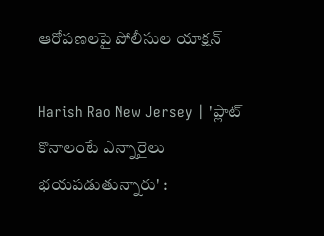ఆరోపణలపై పోలీసుల యాక్షన్

Harish Rao New Jersey | 'ప్లాట్ కొనాలంటే ఎన్నారైలు భయపడుతున్నారు' :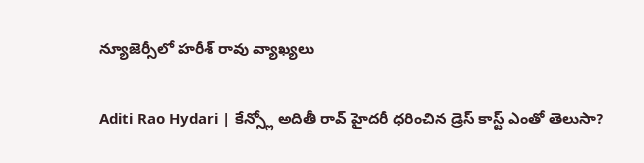న్యూజెర్సీలో హరీశ్ రావు వ్యాఖ్యలు

Aditi Rao Hydari | కేన్స్లో అదితీ రావ్ హైదరీ ధరించిన డ్రెస్ కాస్ట్ ఎంతో తెలుసా?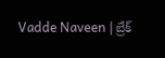Vadde Naveen | బ్రేక్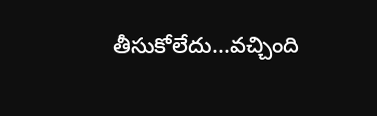తీసుకోలేదు...వచ్చింది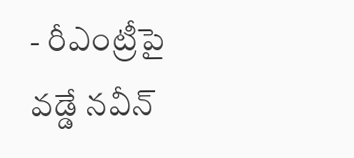- రీఎంట్రీపై వడ్డే నవీన్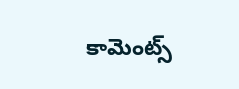కామెంట్స్